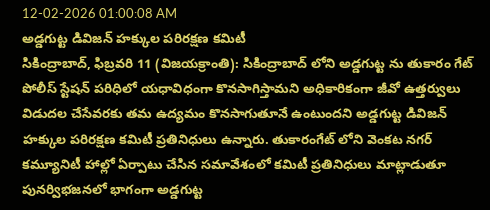12-02-2026 01:00:08 AM
అడ్డగుట్ట డివిజన్ హక్కుల పరిరక్షణ కమిటీ
సికింద్రాబాద్, ఫిబ్రవరి 11 (విజయక్రాంతి): సికింద్రాబాద్ లోని అడ్డగుట్ట ను తుకారం గేట్ పోలీస్ స్టేషన్ పరిధిలో యధావిధంగా కొనసాగిస్తామని అధికారికంగా జీవో ఉత్తర్వులు విడుదల చేసేవరకు తమ ఉద్యమం కొనసాగుతూనే ఉంటుందని అడ్డగుట్ట డివిజన్ హక్కుల పరిరక్షణ కమిటీ ప్రతినిధులు ఉన్నారు. తుకారంగేట్ లోని వెంకట నగర్ కమ్యూనిటీ హాల్లో ఏర్పాటు చేసిన సమావేశంలో కమిటీ ప్రతినిధులు మాట్లాడుతూ పునర్విభజనలో భాగంగా అడ్డగుట్ట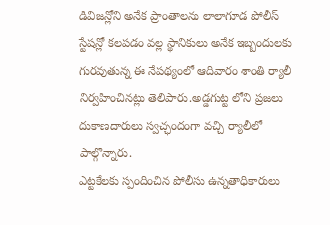డివిజన్లోని అనేక ప్రాంతాలను లాలాగూడ పోలీస్ స్టేషన్లో కలపడం వల్ల స్థానికులు అనేక ఇబ్బందులకు గురవుతున్న ఈ నేపథ్యంలో ఆదివారం శాంతి ర్యాలీ నిర్వహించినట్లు తెలిపారు.అడ్డగుట్ట లోని ప్రజలు దుకాణదారులు స్వచ్ఛందంగా వచ్చి ర్యాలీలో పాల్గొన్నారు.
ఎట్టకేలకు స్పందించిన పోలీసు ఉన్నతాధికారులు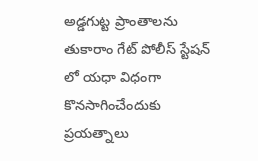అడ్డగుట్ట ప్రాంతాలను తుకారాం గేట్ పోలీస్ స్టేషన్ లో యధా విధంగా కొనసాగించేందుకు ప్రయత్నాలు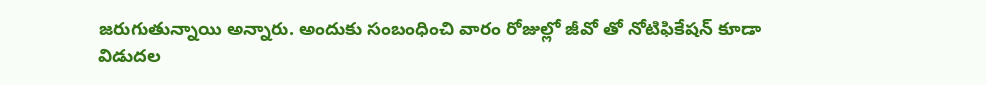జరుగుతున్నాయి అన్నారు. అందుకు సంబంధించి వారం రోజుల్లో జీవో తో నోటిఫికేషన్ కూడా విడుదల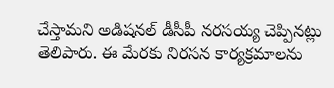చేస్తామని అడిషనల్ డీసీపీ నరసయ్య చెప్పినట్లు తెలిపారు. ఈ మేరకు నిరసన కార్యక్రమాలను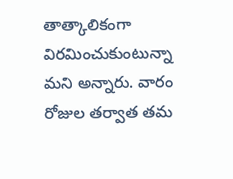తాత్కాలికంగా విరమించుకుంటున్నా మని అన్నారు. వారం రోజుల తర్వాత తమ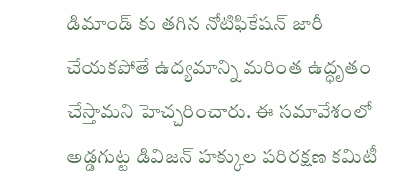డిమాండ్ కు తగిన నోటిఫికేషన్ జారీ చేయకపోతే ఉద్యమాన్ని మరింత ఉద్ధృతం చేస్తామని హెచ్చరించారు. ఈ సమావేశంలో అడ్డగుట్ట డివిజన్ హక్కుల పరిరక్షణ కమిటీ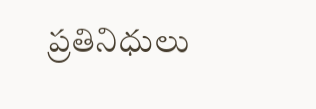ప్రతినిధులు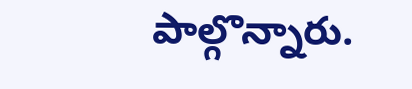పాల్గొన్నారు.